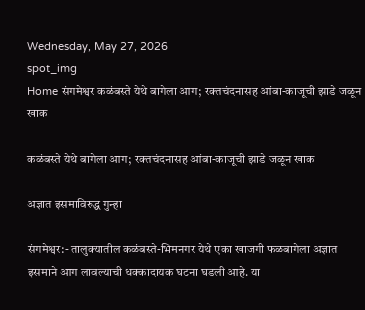Wednesday, May 27, 2026
spot_img
Home संगमेश्वर कळंबस्ते येथे बागेला आग; रक्तचंदनासह आंबा-काजूची झाडे जळून खाक

कळंबस्ते येथे बागेला आग; रक्तचंदनासह आंबा-काजूची झाडे जळून खाक

अज्ञात इसमाविरुद्ध गुन्हा

संगमेश्वर:- तालुक्यातील कळंबस्ते-भिमनगर येथे एका खाजगी फळबागेला अज्ञात इसमाने आग लावल्याची धक्कादायक घटना घडली आहे. या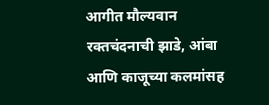आगीत मौल्यवान रक्तचंदनाची झाडे, आंबा आणि काजूच्या कलमांसह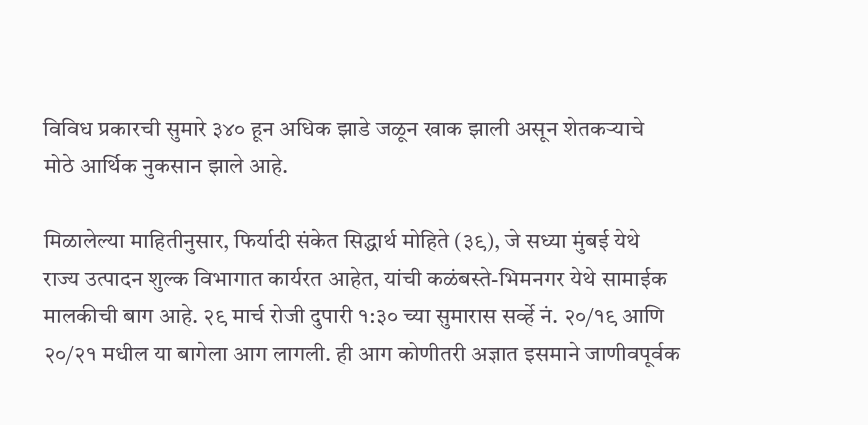विविध प्रकारची सुमारे ३४० हून अधिक झाडे जळून खाक झाली असून शेतकऱ्याचे मोठे आर्थिक नुकसान झाले आहे.

मिळालेल्या माहितीनुसार, फिर्यादी संकेत सिद्धार्थ मोहिते (३९), जे सध्या मुंबई येथे राज्य उत्पादन शुल्क विभागात कार्यरत आहेत, यांची कळंबस्ते-भिमनगर येथे सामाईक मालकीची बाग आहे. २९ मार्च रोजी दुपारी १:३० च्या सुमारास सर्व्हे नं. २०/१९ आणि २०/२१ मधील या बागेला आग लागली. ही आग कोणीतरी अज्ञात इसमाने जाणीवपूर्वक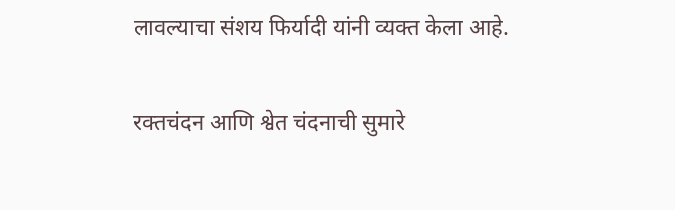लावल्याचा संशय फिर्यादी यांनी व्यक्त केला आहे.

रक्तचंदन आणि श्वेत चंदनाची सुमारे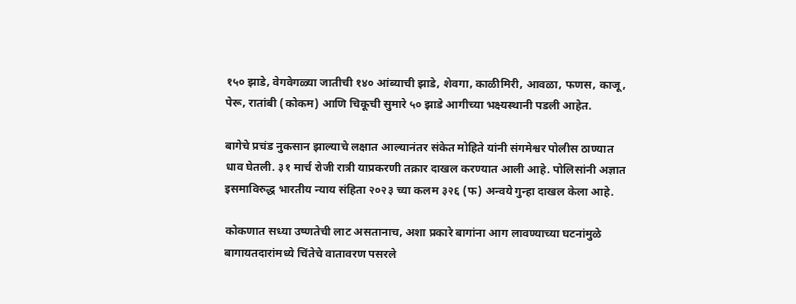१५० झाडे, वेगवेगळ्या जातीची १४० आंब्याची झाडे, शेवगा, काळीमिरी, आवळा, फणस, काजू, पेरू, रातांबी (कोकम) आणि चिकूची सुमारे ५० झाडे आगीच्या भक्ष्यस्थानी पडली आहेत.

बागेचे प्रचंड नुकसान झाल्याचे लक्षात आल्यानंतर संकेत मोहिते यांनी संगमेश्वर पोलीस ठाण्यात धाव घेतली. ३१ मार्च रोजी रात्री याप्रकरणी तक्रार दाखल करण्यात आली आहे. पोलिसांनी अज्ञात इसमाविरुद्ध भारतीय न्याय संहिता २०२३ च्या कलम ३२६ (फ) अन्वये गुन्हा दाखल केला आहे.

कोकणात सध्या उष्णतेची लाट असतानाच, अशा प्रकारे बागांना आग लावण्याच्या घटनांमुळे बागायतदारांमध्ये चिंतेचे वातावरण पसरले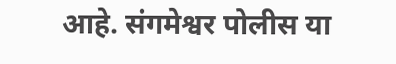आहे. संगमेश्वर पोलीस या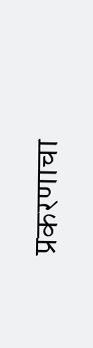प्रकरणाचा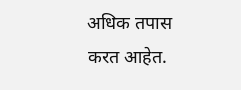अधिक तपास करत आहेत.